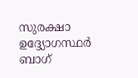സുരക്ഷാ ഉദ്ദ്യോഗസ്ഥര്‍ ബാഗ്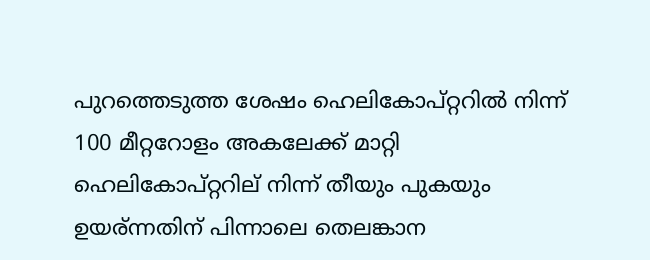പുറത്തെടുത്ത ശേഷം ഹെലികോപ്റ്ററില്‍ നിന്ന് 100 മീറ്ററോളം അകലേക്ക് മാറ്റി
ഹെലികോപ്റ്ററില് നിന്ന് തീയും പുകയും ഉയര്ന്നതിന് പിന്നാലെ തെലങ്കാന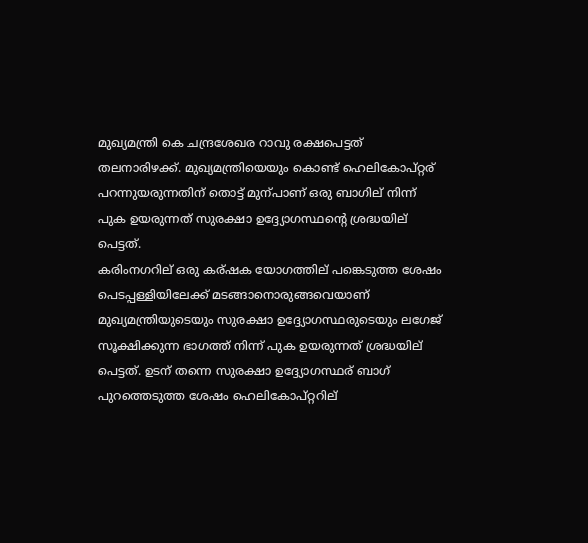മുഖ്യമന്ത്രി കെ ചന്ദ്രശേഖര റാവു രക്ഷപെട്ടത് തലനാരിഴക്ക്. മുഖ്യമന്ത്രിയെയും കൊണ്ട് ഹെലികോപ്റ്റര് പറന്നുയരുന്നതിന് തൊട്ട് മുന്പാണ് ഒരു ബാഗില് നിന്ന് പുക ഉയരുന്നത് സുരക്ഷാ ഉദ്ദ്യോഗസ്ഥന്റെ ശ്രദ്ധയില് പെട്ടത്.
കരിംനഗറില് ഒരു കര്ഷക യോഗത്തില് പങ്കെടുത്ത ശേഷം പെടപ്പള്ളിയിലേക്ക് മടങ്ങാനൊരുങ്ങവെയാണ് മുഖ്യമന്ത്രിയുടെയും സുരക്ഷാ ഉദ്ദ്യോഗസ്ഥരുടെയും ലഗേജ് സൂക്ഷിക്കുന്ന ഭാഗത്ത് നിന്ന് പുക ഉയരുന്നത് ശ്രദ്ധയില് പെട്ടത്. ഉടന് തന്നെ സുരക്ഷാ ഉദ്ദ്യോഗസ്ഥര് ബാഗ് പുറത്തെടുത്ത ശേഷം ഹെലികോപ്റ്ററില്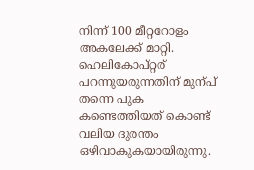നിന്ന് 100 മീറ്ററോളം അകലേക്ക് മാറ്റി. ഹെലികോപ്റ്റര് പറന്നുയരുന്നതിന് മുന്പ് തന്നെ പുക കണ്ടെത്തിയത് കൊണ്ട് വലിയ ദുരന്തം ഒഴിവാകുകയായിരുന്നു.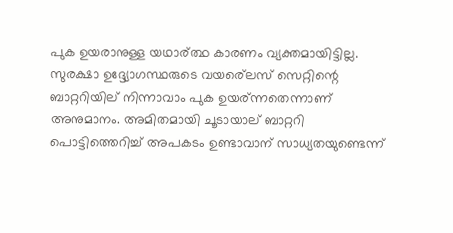പുക ഉയരാനുള്ള യഥാര്ത്ഥ കാരണം വ്യക്തമായിട്ടില്ല. സുരക്ഷാ ഉദ്ദ്യോഗസ്ഥരുടെ വയര്ലെസ് സെറ്റിന്റെ ബാറ്ററിയില് നിന്നാവാം പുക ഉയര്ന്നതെന്നാണ് അനുമാനം. അമിതമായി ചൂടായാല് ബാറ്ററി പൊട്ടിത്തെറിച്ച് അപകടം ഉണ്ടാവാന് സാധ്യതയുണ്ടെന്ന്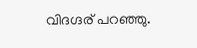വിദഗ്ദര് പറഞ്ഞു.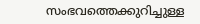സംഭവത്തെക്കുറിച്ചുള്ള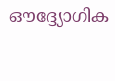ഔദ്ദ്യോഗിക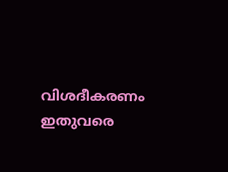വിശദീകരണം ഇതുവരെ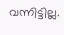വന്നിട്ടില്ല.